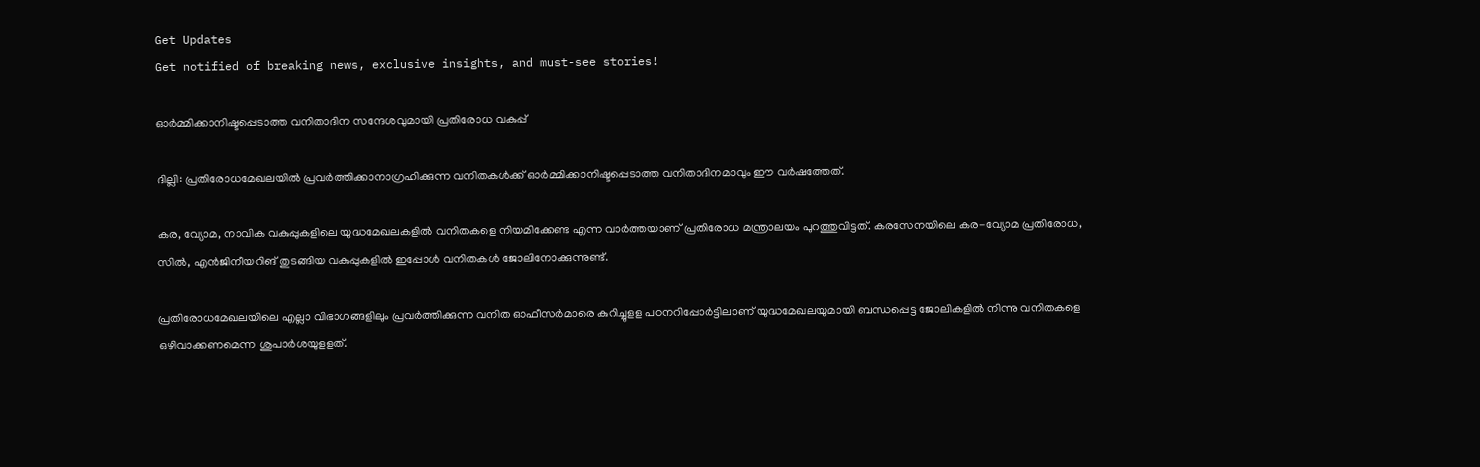Get Updates
Get notified of breaking news, exclusive insights, and must-see stories!

ഓര്‍മ്മിക്കാനിഷ്ടപ്പെടാത്ത വനിതാദിന സന്ദേശവുമായി പ്രതിരോധ വകുപ്പ്

ദില്ലി: പ്രതിരോധമേഖലയില്‍ പ്രവര്‍ത്തിക്കാനാഗ്രഹിക്കുന്ന വനിതകള്‍ക്ക് ഓര്‍മ്മിക്കാനിഷ്ടപ്പെടാത്ത വനിതാദിനമാവും ഈ വര്‍ഷത്തേത്.

കര, വ്യോമ, നാവിക വകുപ്പുകളിലെ യുദ്ധമേഖലകളില്‍ വനിതകളെ നിയമിക്കേണ്ട എന്ന വാര്‍ത്തയാണ് പ്രതിരോധ മന്ത്രാലയം പുറത്തുവിട്ടത്. കരസേനയിലെ കര-വ്യോമ പ്രതിരോധ, സില്‍, എന്‍ജിനീയറിങ് തുടങ്ങിയ വകുപ്പുകളില്‍ ഇപ്പോള്‍ വനിതകള്‍ ജോലിനോക്കുന്നുണ്ട്.

പ്രതിരോധമേഖലയിലെ എല്ലാ വിഭാഗങ്ങളിലും പ്രവര്‍ത്തിക്കുന്ന വനിത ഓഫീസര്‍മാരെ കുറിച്ചുളള പഠനറിപ്പോര്‍ട്ടിലാണ് യുദ്ധമേഖലയുമായി ബന്ധപ്പെട്ട ജോലികളില്‍ നിന്നു വനിതകളെ ഒഴിവാക്കണമെന്ന ശുപാര്‍ശയുളളത്.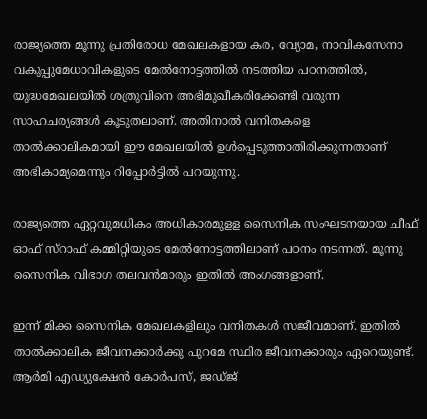രാജ്യത്തെ മൂന്നു പ്രതിരോധ മേഖലകളായ കര, വ്യോമ, നാവികസേനാ വകുപ്പുമേധാവികളുടെ മേല്‍നോട്ടത്തില്‍ നടത്തിയ പഠനത്തില്‍, യുദ്ധമേഖലയില്‍ ശത്രുവിനെ അഭിമുഖീകരിക്കേണ്ടി വരുന്ന സാഹചര്യങ്ങള്‍ കൂടുതലാണ്. അതിനാല്‍ വനിതകളെ താല്‍ക്കാലികമായി ഈ മേഖലയില്‍ ഉള്‍പ്പെടുത്താതിരിക്കുന്നതാണ് അഭികാമ്യമെന്നും റിപ്പോര്‍ട്ടില്‍ പറയുന്നു.

രാജ്യത്തെ ഏറ്റവുമധികം അധികാരമുളള സൈനിക സംഘടനയായ ചീഫ് ഓഫ് സ്റാഫ് കമ്മിറ്റിയുടെ മേല്‍നോട്ടത്തിലാണ് പഠനം നടന്നത്. മൂന്നു സൈനിക വിഭാഗ തലവന്‍മാരും ഇതില്‍ അംഗങ്ങളാണ്.

ഇന്ന് മിക്ക സൈനിക മേഖലകളിലും വനിതകള്‍ സജീവമാണ്. ഇതില്‍ താല്‍ക്കാലിക ജീവനക്കാര്‍ക്കു പുറമേ സ്ഥിര ജീവനക്കാരും ഏറെയുണ്ട്. ആര്‍മി എഡ്യുക്ഷേന്‍ കോര്‍പസ്, ജഡ്ജ്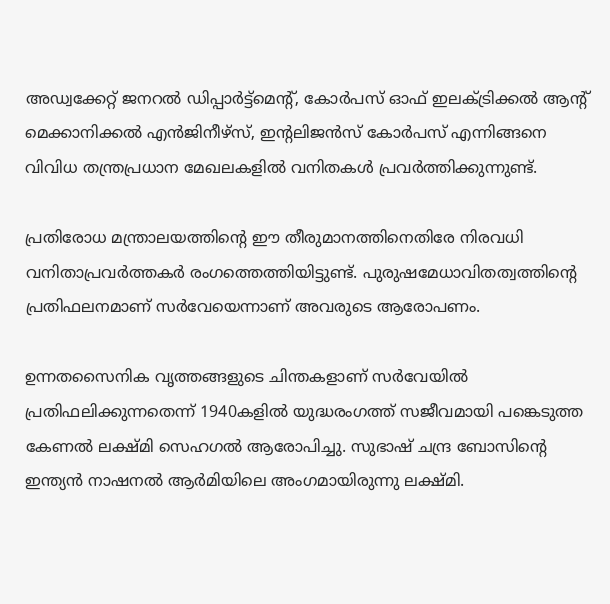അഡ്വക്കേറ്റ് ജനറല്‍ ഡിപ്പാര്‍ട്ട്മെന്റ്, കോര്‍പസ് ഓഫ് ഇലക്ട്രിക്കല്‍ ആന്റ് മെക്കാനിക്കല്‍ എന്‍ജിനീഴ്സ്, ഇന്റലിജന്‍സ് കോര്‍പസ് എന്നിങ്ങനെ വിവിധ തന്ത്രപ്രധാന മേഖലകളില്‍ വനിതകള്‍ പ്രവര്‍ത്തിക്കുന്നുണ്ട്.

പ്രതിരോധ മന്ത്രാലയത്തിന്റെ ഈ തീരുമാനത്തിനെതിരേ നിരവധി വനിതാപ്രവര്‍ത്തകര്‍ രംഗത്തെത്തിയിട്ടുണ്ട്. പുരുഷമേധാവിതത്വത്തിന്റെ പ്രതിഫലനമാണ് സര്‍വേയെന്നാണ് അവരുടെ ആരോപണം.

ഉന്നതസൈനിക വൃത്തങ്ങളുടെ ചിന്തകളാണ് സര്‍വേയില്‍ പ്രതിഫലിക്കുന്നതെന്ന് 1940കളില്‍ യുദ്ധരംഗത്ത് സജീവമായി പങ്കെടുത്ത കേണല്‍ ലക്ഷ്മി സെഹഗല്‍ ആരോപിച്ചു. സുഭാഷ് ചന്ദ്ര ബോസിന്റെ ഇന്ത്യന്‍ നാഷനല്‍ ആര്‍മിയിലെ അംഗമായിരുന്നു ലക്ഷ്മി.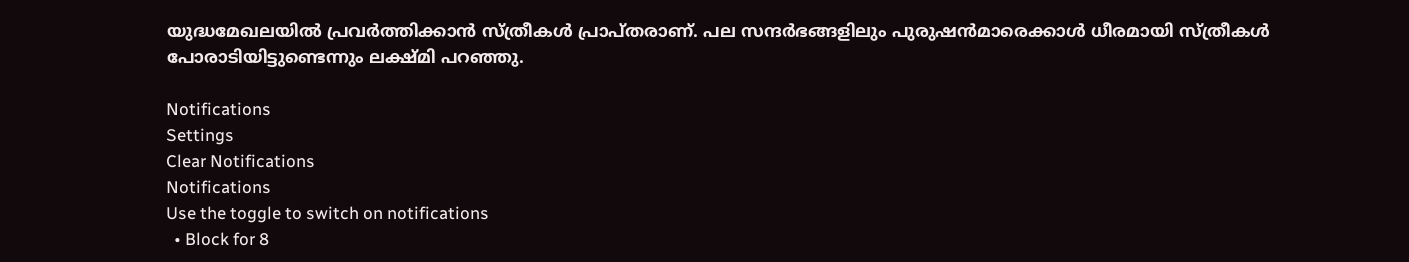യുദ്ധമേഖലയില്‍ പ്രവര്‍ത്തിക്കാന്‍ സ്ത്രീകള്‍ പ്രാപ്തരാണ്. പല സന്ദര്‍ഭങ്ങളിലും പുരുഷന്‍മാരെക്കാള്‍ ധീരമായി സ്ത്രീകള്‍ പോരാടിയിട്ടുണ്ടെന്നും ലക്ഷ്മി പറഞ്ഞു.

Notifications
Settings
Clear Notifications
Notifications
Use the toggle to switch on notifications
  • Block for 8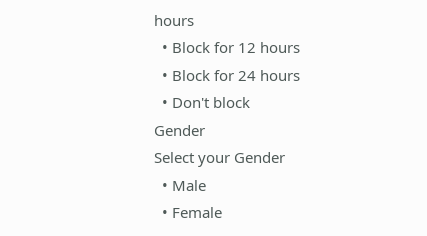hours
  • Block for 12 hours
  • Block for 24 hours
  • Don't block
Gender
Select your Gender
  • Male
  • Female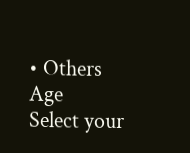• Others
Age
Select your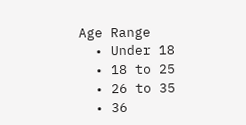Age Range
  • Under 18
  • 18 to 25
  • 26 to 35
  • 36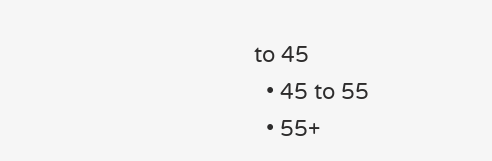to 45
  • 45 to 55
  • 55+